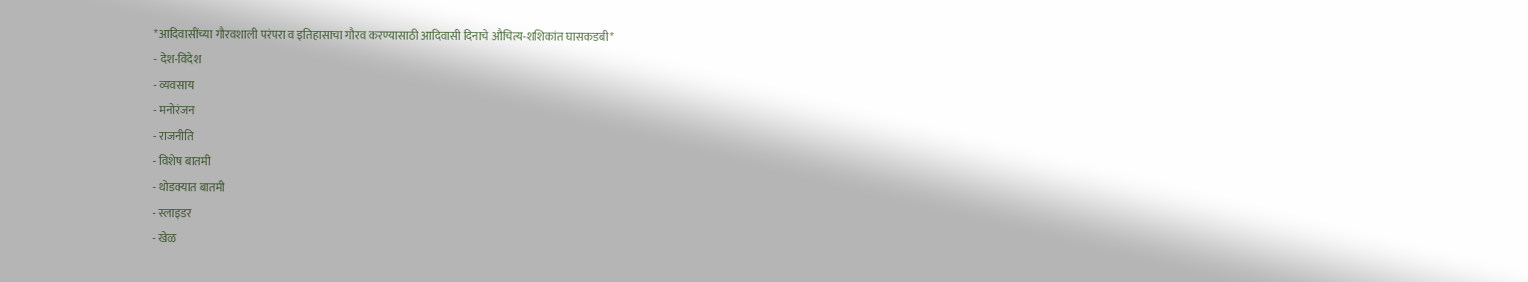*आदिवासींच्या गौरवशाली परंपरा व इतिहासाचा गौरव करण्यासाठी आदिवासी दिनाचे औचित्य-शशिकांत घासकडबी*
- देश-विदेश
- व्यवसाय
- मनोरंजन
- राजनीति
- विशेष बातमी
- थोडक्यात बातमी
- स्लाइडर
- खेळ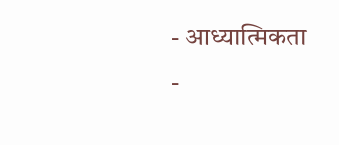- आध्यात्मिकता
-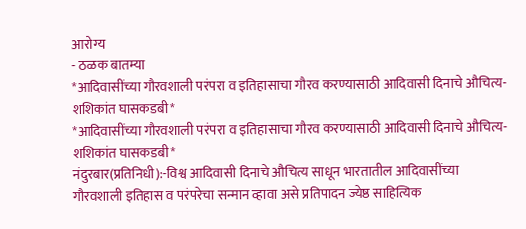आरोग्य
- ठळक बातम्या
*आदिवासींच्या गौरवशाली परंपरा व इतिहासाचा गौरव करण्यासाठी आदिवासी दिनाचे औचित्य-शशिकांत घासकडबी*
*आदिवासींच्या गौरवशाली परंपरा व इतिहासाचा गौरव करण्यासाठी आदिवासी दिनाचे औचित्य-शशिकांत घासकडबी*
नंदुरबार(प्रतिनिधी):-विश्व आदिवासी दिनाचे औचित्य साधून भारतातील आदिवासींच्या गौरवशाली इतिहास व परंपरेचा सन्मान व्हावा असे प्रतिपादन ज्येष्ठ साहित्यिक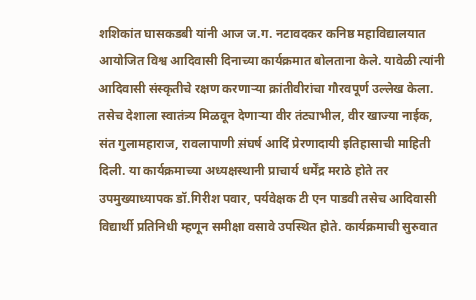शशिकांत घासकडबी यांनी आज ज.ग. नटावदकर कनिष्ठ महाविद्यालयात आयोजित विश्व आदिवासी दिनाच्या कार्यक्रमात बोलताना केले. यावेळी त्यांनी आदिवासी संस्कृतीचे रक्षण करणाऱ्या क्रांतीवीरांचा गौरवपूर्ण उल्लेख केला. तसेच देशाला स्वातंत्र्य मिळवून देणाऱ्या वीर तंट्याभील, वीर खाज्या नाईक, संत गुलामहाराज, रावलापाणी स़ंघर्ष आदिं प्रेरणादायी इतिहासाची माहिती दिली. या कार्यक्रमाच्या अध्यक्षस्थानी प्राचार्य धर्मेंद्र मराठे होते तर उपमुख्याध्यापक डॉ.गिरीश पवार, पर्यवेक्षक टी एन पाडवी तसेच आदिवासी विद्यार्थी प्रतिनिधी म्हणून समीक्षा वसावे उपस्थित होते. कार्यक्रमाची सुरुवात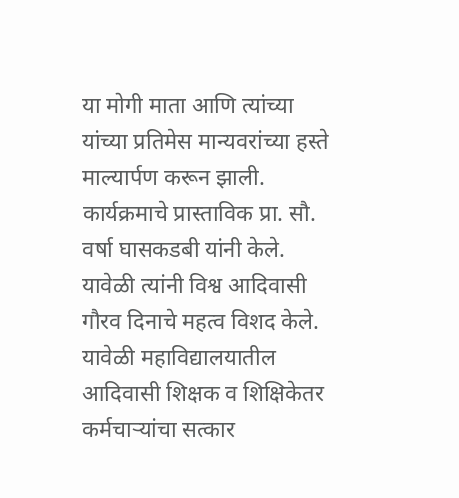या मोगी माता आणि त्यांच्या यांच्या प्रतिमेस मान्यवरांच्या हस्ते माल्यार्पण करून झाली. कार्यक्रमाचे प्रास्ताविक प्रा. सौ. वर्षा घासकडबी यांनी केले. यावेळी त्यांनी विश्व आदिवासी गौरव दिनाचे महत्व विशद केले. यावेळी महाविद्यालयातील आदिवासी शिक्षक व शिक्षिकेतर कर्मचाऱ्यांचा सत्कार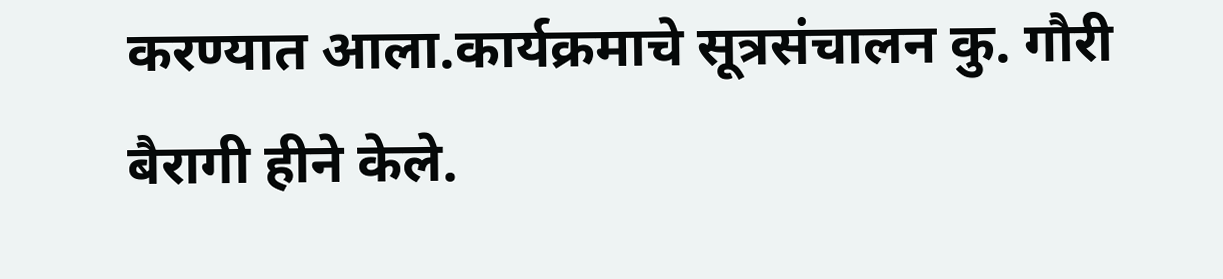करण्यात आला.कार्यक्रमाचे सूत्रसंचालन कु. गौरी बैरागी हीने केले.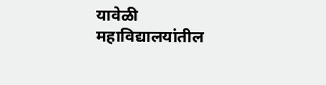यावेळी महाविद्यालयांतील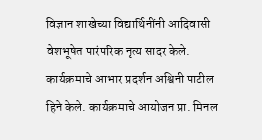विज्ञान शाखेच्या विद्यार्थिनींनी आदिवासी वेशभूषेत पारंपरिक नृत्य सादर केले. कार्यक्रमाचे आभार प्रदर्शन अश्विनी पाटील हिने केले. कार्यक्रमाचे आयोजन प्रा. मिनल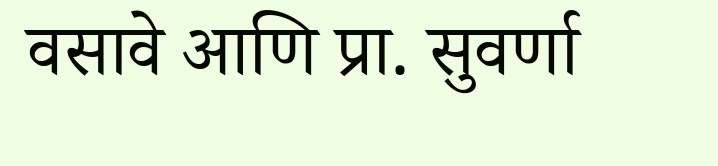वसावे आणि प्रा. सुवर्णा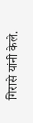गिरासे यांनी केले.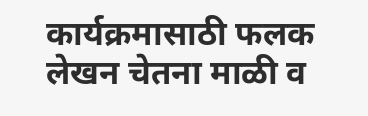कार्यक्रमासाठी फलक लेखन चेतना माळी व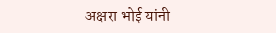अक्षरा भोई यांनी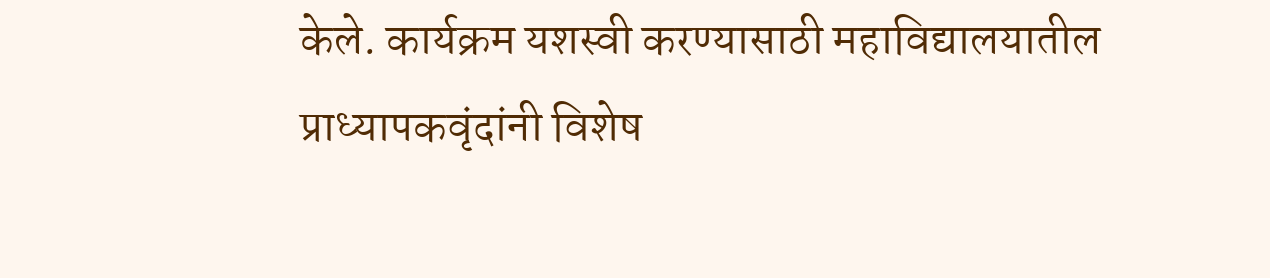केले. कार्यक्रम यशस्वी करण्यासाठी महाविद्यालयातील प्राध्यापकवृंदांनी विशेष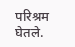परिश्रम घेतले.